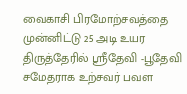வைகாசி பிரமோற்சவத்தை முன்னிட்டு 25 அடி உயர திருத்தேரில் ஸ்ரீதேவி -பூதேவி சமேதராக உற்சவர் பவள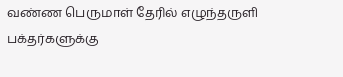வண்ண பெருமாள் தேரில் எழுந்தருளி பக்தர்களுக்கு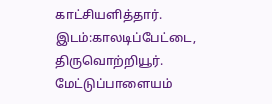காட்சியளித்தார். இடம்:காலடிப்பேட்டை, திருவொற்றியூர்.
மேட்டுப்பாளையம்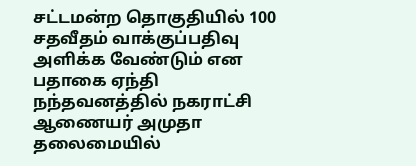சட்டமன்ற தொகுதியில் 100 சதவீதம் வாக்குப்பதிவு அளிக்க வேண்டும் என பதாகை ஏந்தி நந்தவனத்தில் நகராட்சி ஆணையர் அமுதா தலைமையில்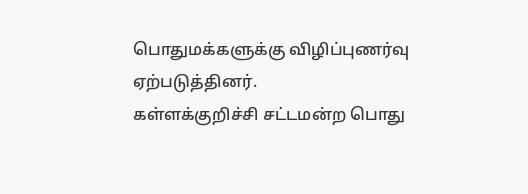பொதுமக்களுக்கு விழிப்புணர்வு ஏற்படுத்தினர்.
கள்ளக்குறிச்சி சட்டமன்ற பொது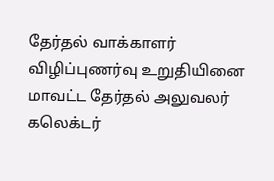தேர்தல் வாக்காளர் விழிப்புணர்வு உறுதியினை மாவட்ட தேர்தல் அலுவலர் கலெக்டர்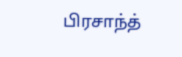பிரசாந்த்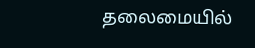தலைமையில்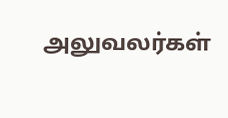அலுவலர்கள்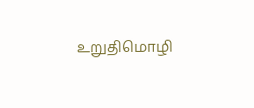உறுதிமொழி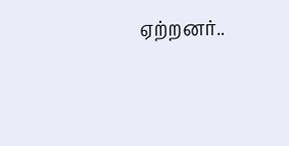ஏற்றனர்..